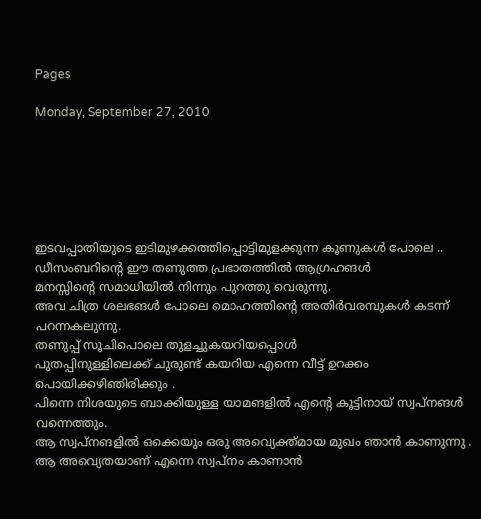Pages

Monday, September 27, 2010






ഇടവപ്പാതിയുടെ ഇടിമുഴക്കത്തിപ്പൊട്ടിമുളക്കുന്ന കൂണുകള്‍ പോലെ ..
ഡീസംബറിന്‍റെ ഈ തണുത്ത പ്രഭാതത്തില്‍ ആഗ്രഹങള്‍
മനസ്സിന്‍റെ സമാധിയില്‍ നിന്നും പുറത്തു വെരുന്നു.
അവ ചിത്ര ശലഭങള്‍ പോലെ മൊഹത്തിന്‍റെ അതിര്‍‌വരമ്പുകള്‍ കടന്ന് പറന്നകലുന്നു.
തണുപ്പ് സൂചിപൊലെ തുളച്ചുകയറിയപ്പൊള്‍
പുതപ്പിനുള്ളിലെക്ക് ചുരുണ്ട് കയറിയ എന്നെ വീട്ട് ഉറക്കം പൊയിക്കഴിഞിരിക്കും .
പിന്നെ നിശയുടെ ബാക്കിയുള്ള യാമങളില്‍ എന്‍റെ കൂട്ടിനായ് സ്വപ്നങള്‍ വന്നെത്തും.
ആ സ്വപ്നങളില്‍ ഒക്കെയും ഒരു അവ്യെക്ത്മായ മുഖം ഞാന്‍ കാണുന്നു .
ആ അവ്യെതയാണ് എന്നെ സ്വപ്നം കാണാന്‍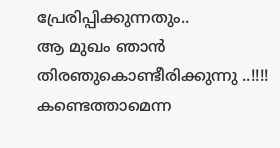പ്രേരിപ്പിക്കുന്നതും..
ആ മുഖം ഞാന്‍ തിരഞുകൊണ്ടീരിക്കുന്നു ..!!!!
കണ്ടെത്താമെന്ന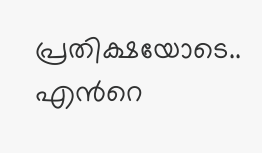പ്രതിക്ഷയോടെ..
എന്‍റെ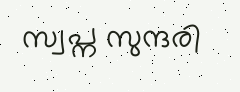സ്വപ്ന സുന്ദരി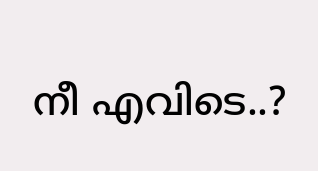നീ എവിടെ..?